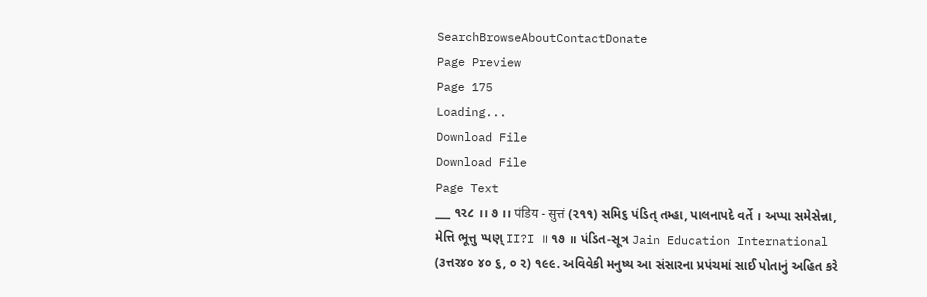SearchBrowseAboutContactDonate
Page Preview
Page 175
Loading...
Download File
Download File
Page Text
___ ૧૨૮ ।। ૭ ।। पंडिय - सुत्तं (૨૧૧) સમિ૬ પંડિત્ તમ્હા, પાલનાપદે વર્તે । અપ્પા સમેસેન્ના, મેત્તિ ભૂત્તુ પ્પણ્ II?I ॥ ૧૭ ॥ પંડિત-સૂત્ર Jain Education International (૩ત્તર૪૦ ૪૦ ૬, ૦ ૨) ૧૯૯. અવિવેકી મનુષ્ય આ સંસારના પ્રપંચમાં સાઈ પોતાનું અહિત કરે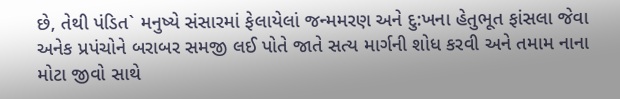છે, તેથી પંડિત` મનુષ્યે સંસારમાં ફેલાયેલાં જન્મમરણ અને દુ:ખના હેતુભૂત ફાંસલા જેવા અનેક પ્રપંચોને બરાબર સમજી લઈ પોતે જાતે સત્ય માર્ગની શોધ કરવી અને તમામ નાના મોટા જીવો સાથે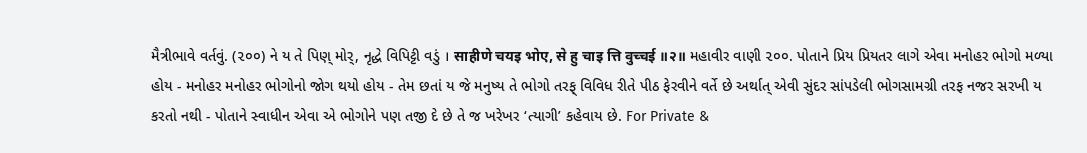મૈત્રીભાવે વર્તવું. (૨૦૦) ને ય તે પિણ્ મોર્, નૃદ્ધે વિપિટ્ટી વડું । साहीणे चयइ भोए, से हु चाइ त्ति वुच्चई ॥२॥ મહાવીર વાણી ૨૦૦. પોતાને પ્રિય પ્રિયતર લાગે એવા મનોહર ભોગો મળ્યા હોય - મનોહર મનોહર ભોગોનો જોગ થયો હોય - તેમ છતાં ય જે મનુષ્ય તે ભોગો તરફ્ વિવિધ રીતે પીઠ ફેરવીને વર્તે છે અર્થાત્ એવી સુંદર સાંપડેલી ભોગસામગ્રી તરફ નજર સરખી ય કરતો નથી - પોતાને સ્વાધીન એવા એ ભોગોને પણ તજી દે છે તે જ ખરેખર ‘ત્યાગી’ કહેવાય છે. For Private &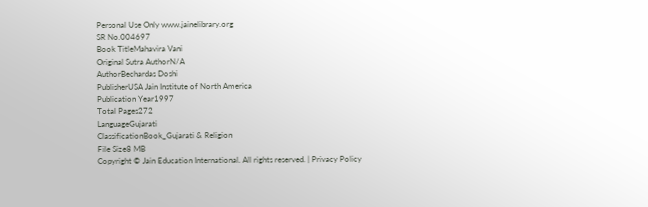Personal Use Only www.jainelibrary.org
SR No.004697
Book TitleMahavira Vani
Original Sutra AuthorN/A
AuthorBechardas Doshi
PublisherUSA Jain Institute of North America
Publication Year1997
Total Pages272
LanguageGujarati
ClassificationBook_Gujarati & Religion
File Size8 MB
Copyright © Jain Education International. All rights reserved. | Privacy Policy